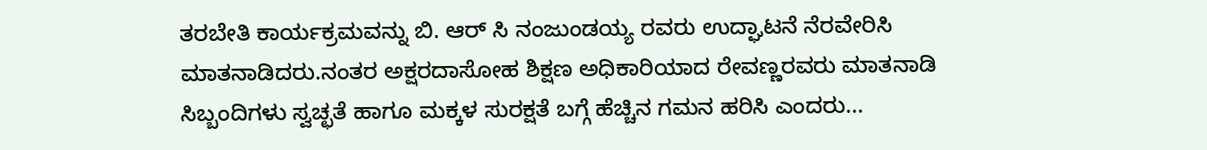ತರಬೇತಿ ಕಾರ್ಯಕ್ರಮವನ್ನು ಬಿ. ಆರ್ ಸಿ ನಂಜುಂಡಯ್ಯ ರವರು ಉದ್ಘಾಟನೆ ನೆರವೇರಿಸಿ ಮಾತನಾಡಿದರು.ನಂತರ ಅಕ್ಷರದಾಸೋಹ ಶಿಕ್ಷಣ ಅಧಿಕಾರಿಯಾದ ರೇವಣ್ಣರವರು ಮಾತನಾಡಿ ಸಿಬ್ಬಂದಿಗಳು ಸ್ವಚ್ಛತೆ ಹಾಗೂ ಮಕ್ಕಳ ಸುರಕ್ಷತೆ ಬಗ್ಗೆ ಹೆಚ್ಚಿನ ಗಮನ ಹರಿಸಿ ಎಂದರು...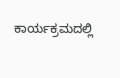ಕಾರ್ಯಕ್ರಮದಲ್ಲಿ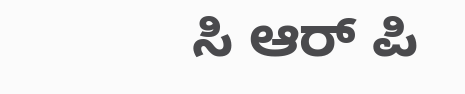ಸಿ ಆರ್ ಪಿ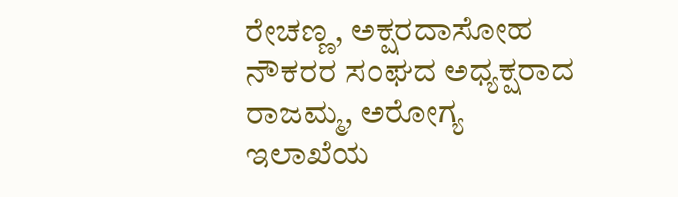ರೇಚಣ್ಣ, ಅಕ್ಷರದಾಸೋಹ ನೌಕರರ ಸಂಘದ ಅಧ್ಯಕ್ಷರಾದ ರಾಜಮ್ಮ, ಅರೋಗ್ಯ ಇಲಾಖೆಯ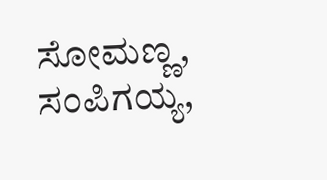ಸೋಮಣ್ಣ, ಸಂಪಿಗಯ್ಯ,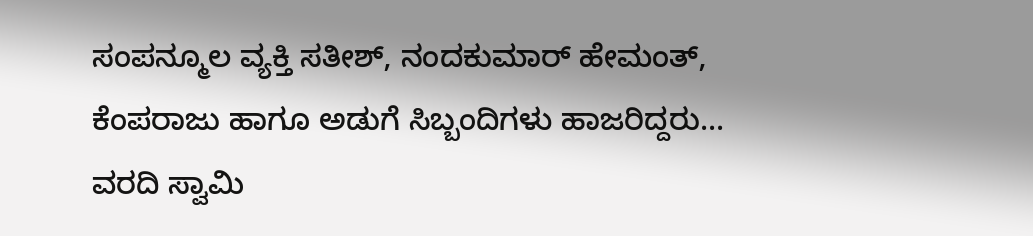ಸಂಪನ್ಮೂಲ ವ್ಯಕ್ತಿ ಸತೀಶ್, ನಂದಕುಮಾರ್ ಹೇಮಂತ್, ಕೆಂಪರಾಜು ಹಾಗೂ ಅಡುಗೆ ಸಿಬ್ಬಂದಿಗಳು ಹಾಜರಿದ್ದರು...
ವರದಿ ಸ್ವಾಮಿ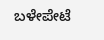ಬಳೇಪೇಟೆ